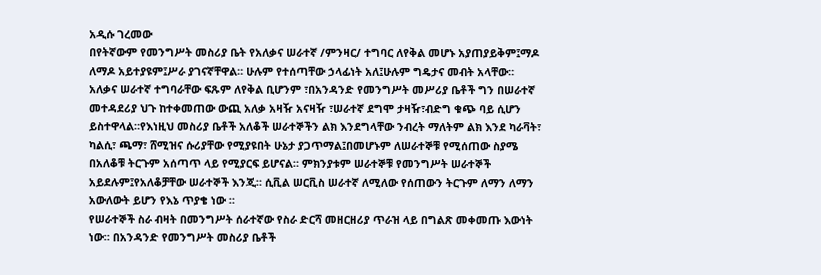አዲሱ ገረመው
በየትኛውም የመንግሥት መስሪያ ቤት የአለቃና ሠራተኛ /ምንዛር/ ተግባር ለየቅል መሆኑ አያጠያይቅም፤ማዶ ለማዶ አይተያዩም፤ሥራ ያገናኛቸዋል። ሁሉም የተሰጣቸው ኃላፊነት አለ፤ሁሉም ግዴታና መብት አላቸው።
አለቃና ሠራተኛ ተግባራቸው ፍጹም ለየቅል ቢሆንም ፣በአንዳንድ የመንግሥት መሥሪያ ቤቶች ግን በሠራተኛ መተዳደሪያ ህጉ ከተቀመጠው ውጪ አለቃ አዛዥ አናዛዥ ፣ሠራተኛ ደግሞ ታዛዥ፣ብድግ ቁጭ ባይ ሲሆን ይስተዋላል።የእነዚህ መስሪያ ቤቶች አለቆች ሠራተኞችን ልክ እንደግላቸው ንብረት ማለትም ልክ እንደ ካራቫት፣ ካልሲ፣ ጫማ፣ ሸሚዝና ሱሪያቸው የሚያዩበት ሁኔታ ያጋጥማል፤በመሆኑም ለሠራተኞቹ የሚሰጠው ስያሜ በአለቆቹ ትርጉም አሰጣጥ ላይ የሚያርፍ ይሆናል። ምክንያቱም ሠራተኞቹ የመንግሥት ሠራተኞች አይደሉም፤የአለቆቻቸው ሠራተኞች እንጂ። ሲቪል ሠርቪስ ሠራተኛ ለሚለው የሰጠውን ትርጉም ለማን ለማን አውለውት ይሆን የእኔ ጥያቄ ነው ።
የሠራተኞች ስራ ብዛት በመንግሥት ሰራተኛው የስራ ድርሻ መዘርዘሪያ ጥራዝ ላይ በግልጽ መቀመጡ እውነት ነው። በአንዳንድ የመንግሥት መስሪያ ቤቶች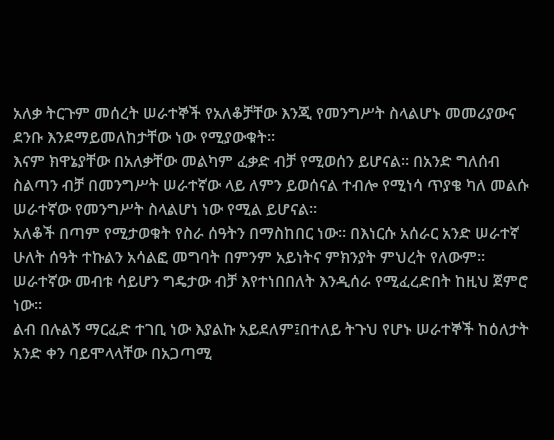አለቃ ትርጉም መሰረት ሠራተኞች የአለቆቻቸው እንጂ የመንግሥት ስላልሆኑ መመሪያውና ደንቡ እንደማይመለከታቸው ነው የሚያውቁት።
እናም ክዋኔያቸው በአለቃቸው መልካም ፈቃድ ብቻ የሚወሰን ይሆናል። በአንድ ግለሰብ ስልጣን ብቻ በመንግሥት ሠራተኛው ላይ ለምን ይወሰናል ተብሎ የሚነሳ ጥያቄ ካለ መልሱ ሠራተኛው የመንግሥት ስላልሆነ ነው የሚል ይሆናል።
አለቆች በጣም የሚታወቁት የስራ ሰዓትን በማስከበር ነው። በእነርሱ አሰራር አንድ ሠራተኛ ሁለት ሰዓት ተኩልን አሳልፎ መግባት በምንም አይነትና ምክንያት ምህረት የለውም። ሠራተኛው መብቱ ሳይሆን ግዴታው ብቻ እየተነበበለት እንዲሰራ የሚፈረድበት ከዚህ ጀምሮ ነው።
ልብ በሉልኝ ማርፈድ ተገቢ ነው እያልኩ አይደለም፤በተለይ ትጉህ የሆኑ ሠራተኞች ከዕለታት አንድ ቀን ባይሞላላቸው በአጋጣሚ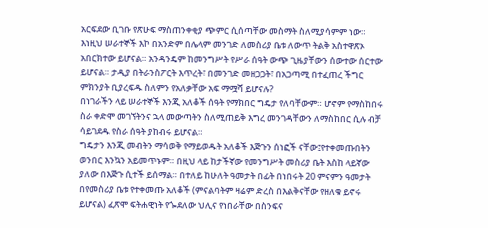አርፍደው ቢገቡ የጽሁፍ ማስጠንቀቂያ ጭምር ሲሰጣቸው መስማት ስለሚያሳምም ነው። እነዚህ ሠራተኞች እኮ በአንድም በሌላም መንገድ ለመስሪያ ቤቱ ለውጥ ትልቅ አስተዋጽኦ አበርክተው ይሆናል። አንዳንዴም ከመንግሥት የሥራ ሰዓት ውጭ ጊዜያቸውን ሰውተው ሰርተው ይሆናል። ታዲያ በትራንስፖርት እጥረት፣ በመንገድ መዘጋጋት፣ በአጋጣሚ በተፈጠረ ችግር ምክንያት ቢያረፍዱ ስለምን የአለቃቸው አፍ ማሟሻ ይሆናሉ?
በነገራችን ላይ ሠራተኞች እንጂ አለቆች ሰዓት የማክበር ግዴታ የለባቸውም። ሆኖም የማስከበሩ ስራ ቀድሞ መገኘትንና ኋላ መውጣትን ስለሚጠይቅ እግረ መንገዳቸውን ለማስከበር ሲሉ ብቻ ሳይገደዱ የስራ ሰዓት ያከብሩ ይሆናል።
ግዴታን እንጂ መብትን ማሳወቅ የማይወዱት አለቆች እጅጉን ሰነፎች ናቸው፤የተቀመጡበትን ወንበር እንኳን አይመጥኑም። በዚህ ላይ ከታችኛው የመንግሥት መስሪያ ቤት እስከ ላይኛው ያለው በእጅጉ ሲተች ይሰማል። በተለይ ከሁለት ዓመታት በፊት በነበሩት 20 ምናምን ዓመታት በየመስሪያ ቤቱ የተቀመጡ አለቆች (ምናልባትም ዛሬም ድረስ በእልቅናቸው የዘለቁ ይኖሩ ይሆናል) ፈጽሞ ፍትሐዊነት የጐደለው ህሊና የነበራቸው በስንፍና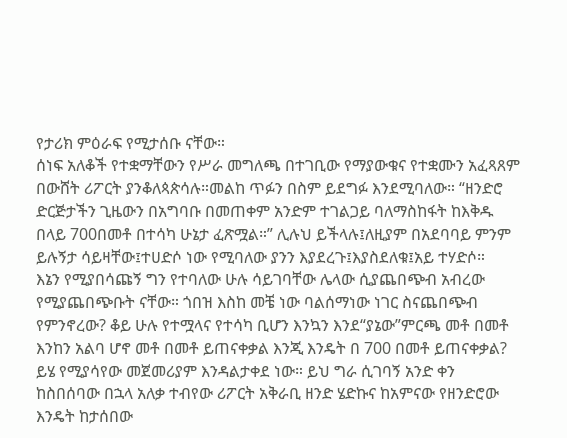የታሪክ ምዕራፍ የሚታሰቡ ናቸው።
ሰነፍ አለቆች የተቋማቸውን የሥራ መግለጫ በተገቢው የማያውቁና የተቋሙን አፈጻጸም በውሸት ሪፖርት ያንቆለጳጵሳሉ።መልከ ጥፉን በስም ይደግፉ እንደሚባለው። “ዘንድሮ ድርጅታችን ጊዜውን በአግባቡ በመጠቀም አንድም ተገልጋይ ባለማስከፋት ከእቅዱ በላይ 700በመቶ በተሳካ ሁኔታ ፈጽሟል።” ሊሉህ ይችላሉ፤ለዚያም በአደባባይ ምንም ይሉኝታ ሳይዛቸው፤ተሀድሶ ነው የሚባለው ያንን እያደረጉ፤እያስደለቁ፤አይ ተሃድሶ።
እኔን የሚያበሳጩኝ ግን የተባለው ሁሉ ሳይገባቸው ሌላው ሲያጨበጭብ አብረው የሚያጨበጭቡት ናቸው። ጎበዝ እስከ መቼ ነው ባልሰማነው ነገር ስናጨበጭብ የምንኖረው? ቆይ ሁሉ የተሟላና የተሳካ ቢሆን እንኳን እንደ“ያኔው”ምርጫ መቶ በመቶ እንከን አልባ ሆኖ መቶ በመቶ ይጠናቀቃል እንጂ እንዴት በ 700 በመቶ ይጠናቀቃል?
ይሄ የሚያሳየው መጀመሪያም እንዳልታቀደ ነው። ይህ ግራ ሲገባኝ አንድ ቀን ከስበሰባው በኋላ አለቃ ተብየው ሪፖርት አቅራቢ ዘንድ ሄድኩና ከአምናው የዘንድሮው እንዴት ከታሰበው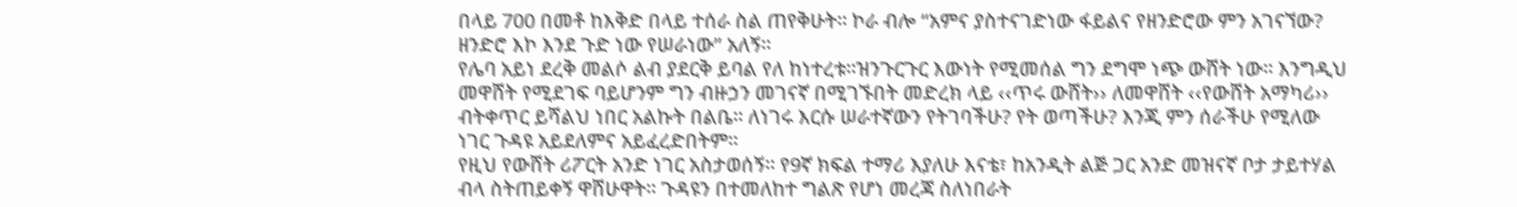በላይ 700 በመቶ ከእቅድ በላይ ተሰራ ስል ጠየቅሁት። ኮራ ብሎ “አምና ያስተናገድነው ፋይልና የዘንድሮው ምን አገናኘው? ዘንድሮ እኮ እንደ ጉድ ነው የሠራነው” አለኝ።
የሌባ አይነ ደረቅ መልሶ ልብ ያደርቅ ይባል የለ ከነተረቱ።ዝንጉርጉር እውነት የሚመሰል ግን ደግሞ ነጭ ውሸት ነው። እንግዲህ መዋሸት የሚደገፍ ባይሆንም ግን ብዙኃን መገናኛ በሚገኙበት መድረክ ላይ ‹‹ጥሩ ውሸት›› ለመዋሸት ‹‹የውሸት አማካሪ›› ብትቀጥር ይሻልህ ነበር አልኩት በልቤ። ለነገሩ እርሱ ሠራተኛውን የትገባችሁ? የት ወጣችሁ? እንጂ ምን ሰራችሁ የሚለው ነገር ጉዳዩ አይደለምና አይፈረድበትም።
የዚህ የውሸት ሪፖርት አንድ ነገር አስታወሰኝ። የ9ኛ ክፍል ተማሪ እያለሁ እናቴ፣ ከአንዲት ልጅ ጋር አንድ መዝናኛ ቦታ ታይተሃል ብላ ስትጠይቀኝ ዋሸሁዋት። ጉዳዩን በተመለከተ ግልጽ የሆነ መረጃ ስለነበራት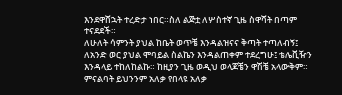እንደዋሸኋት ተረድታ ነበር።ስለ ልጅቷ ለሦስተኛ ጊዜ ስዋሻት በጣም ተናደደች።
ለሁለት ሳምንት ያህል ከቤት ወጥቼ እንዳልዝናና ቅጣት ተጣለብኝ፤ ለአንድ ወር ያህል ሞባይል ስልኬን እንዳልጠቀም ተደረግሁ፤ ቴሌቪዥን እንዳላይ ተከለከልኩ። ከዚያን ጊዜ ወዲህ ወላጆቼን ዋሽቼ አላውቅም። ምናልባት ይህንንም አለቃ የበላዩ አለቃ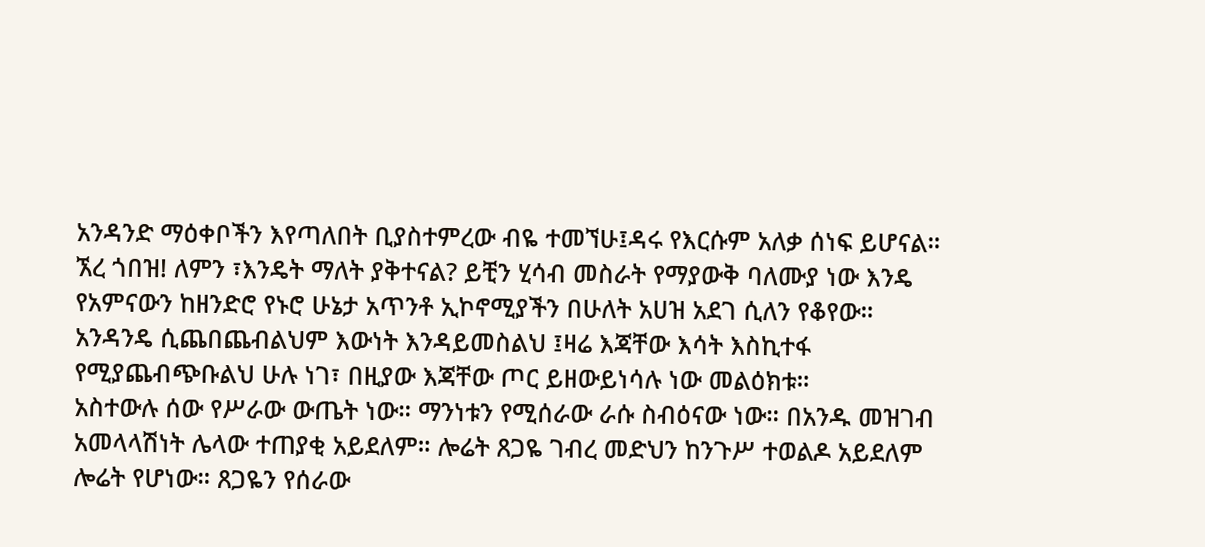አንዳንድ ማዕቀቦችን እየጣለበት ቢያስተምረው ብዬ ተመኘሁ፤ዳሩ የእርሱም አለቃ ሰነፍ ይሆናል።
ኧረ ጎበዝ! ለምን ፣እንዴት ማለት ያቅተናል? ይቺን ሂሳብ መስራት የማያውቅ ባለሙያ ነው እንዴ የአምናውን ከዘንድሮ የኑሮ ሁኔታ አጥንቶ ኢኮኖሚያችን በሁለት አሀዝ አደገ ሲለን የቆየው። አንዳንዴ ሲጨበጨብልህም እውነት እንዳይመስልህ ፤ዛሬ እጃቸው እሳት እስኪተፋ የሚያጨብጭቡልህ ሁሉ ነገ፣ በዚያው እጃቸው ጦር ይዘውይነሳሉ ነው መልዕክቱ።
አስተውሉ ሰው የሥራው ውጤት ነው። ማንነቱን የሚሰራው ራሱ ስብዕናው ነው። በአንዱ መዝገብ አመላላሽነት ሌላው ተጠያቂ አይደለም። ሎሬት ጸጋዬ ገብረ መድህን ከንጉሥ ተወልዶ አይደለም ሎሬት የሆነው። ጸጋዬን የሰራው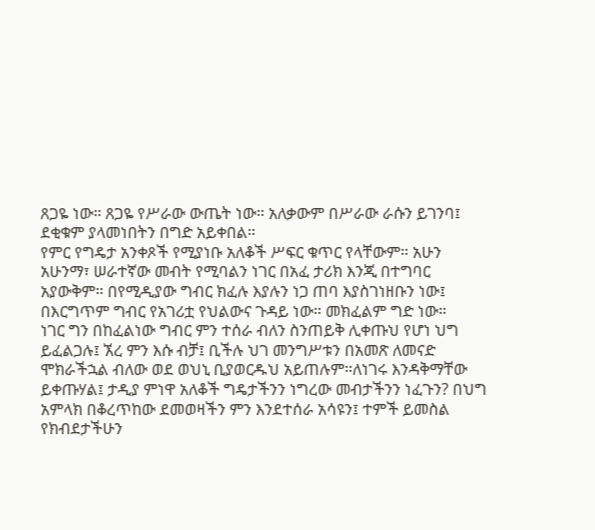ጸጋዬ ነው። ጸጋዬ የሥራው ውጤት ነው። አለቃውም በሥራው ራሱን ይገንባ፤ ደቂቁም ያላመነበትን በግድ አይቀበል።
የምር የግዴታ አንቀጾች የሚያነቡ አለቆች ሥፍር ቁጥር የላቸውም። አሁን አሁንማ፣ ሠራተኛው መብት የሚባልን ነገር በአፈ ታሪክ እንጂ በተግባር አያውቅም። በየሚዲያው ግብር ክፈሉ እያሉን ነጋ ጠባ እያስገነዘቡን ነው፤ በእርግጥም ግብር የአገሪቷ የህልውና ጉዳይ ነው። መክፈልም ግድ ነው።
ነገር ግን በከፈልነው ግብር ምን ተሰራ ብለን ስንጠይቅ ሊቀጡህ የሆነ ህግ ይፈልጋሉ፤ ኧረ ምን እሱ ብቻ፤ ቢችሉ ህገ መንግሥቱን በአመጽ ለመናድ ሞክራችኋል ብለው ወደ ወህኒ ቢያወርዱህ አይጠሉም።ለነገሩ እንዳቅማቸው ይቀጡሃል፤ ታዲያ ምነዋ አለቆች ግዴታችንን ነግረው መብታችንን ነፈጉን? በህግ አምላክ በቆረጥከው ደመወዛችን ምን እንደተሰራ አሳዩን፤ ተምች ይመስል የክብደታችሁን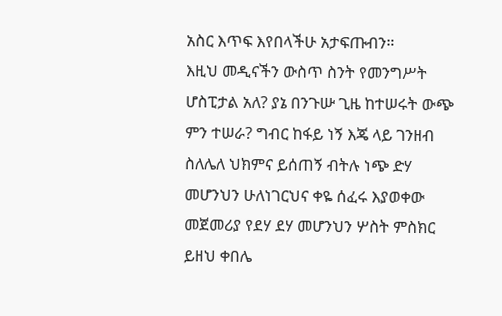አስር እጥፍ እየበላችሁ አታፍጡብን።
እዚህ መዲናችን ውስጥ ስንት የመንግሥት ሆስፒታል አለ? ያኔ በንጉሡ ጊዜ ከተሠሩት ውጭ ምን ተሠራ? ግብር ከፋይ ነኝ እጄ ላይ ገንዘብ ስለሌለ ህክምና ይሰጠኝ ብትሉ ነጭ ድሃ መሆንህን ሁለነገርህና ቀዬ ሰፈሩ እያወቀው መጀመሪያ የደሃ ደሃ መሆንህን ሦስት ምስክር ይዘህ ቀበሌ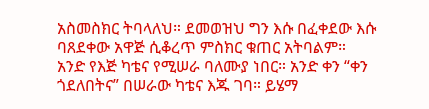አስመስክር ትባላለህ። ደመወዝህ ግን እሱ በፈቀደው እሱ ባጸደቀው አዋጅ ሲቆረጥ ምስክር ቁጠር አትባልም።
አንድ የእጅ ካቴና የሚሠራ ባለሙያ ነበር። አንድ ቀን “ቀን ጎደለበትና” በሠራው ካቴና እጁ ገባ። ይሄማ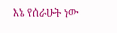እኔ የሰራሁት ነው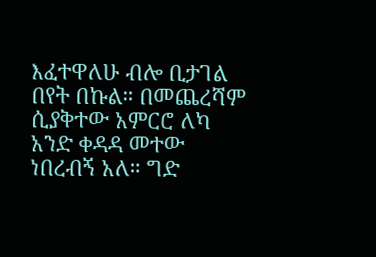እፈተዋለሁ ብሎ ቢታገል በየት በኩል። በመጨረሻም ሲያቅተው አምርሮ ለካ አንድ ቀዳዳ መተው ነበረብኝ አለ። ግድ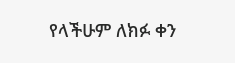የላችሁም ለክፉ ቀን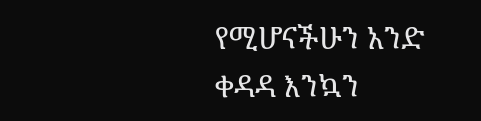የሚሆናችሁን አንድ ቀዳዳ እንኳን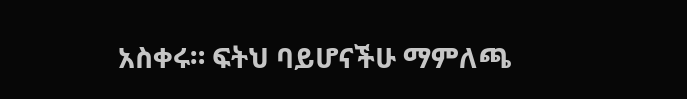አስቀሩ። ፍትህ ባይሆናችሁ ማምለጫ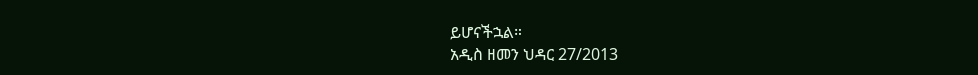ይሆናችኋል።
አዲስ ዘመን ህዳር 27/2013